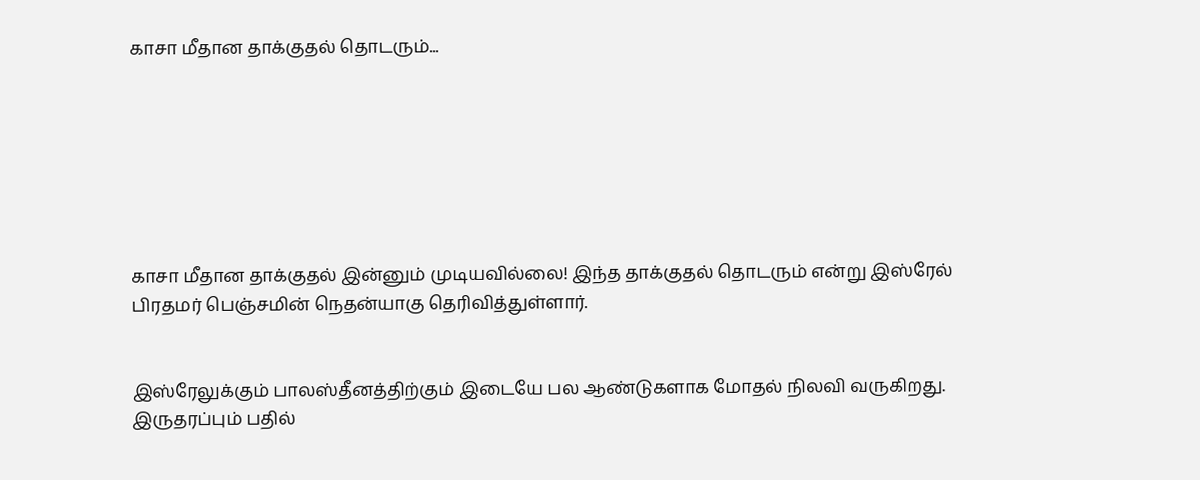காசா மீதான தாக்குதல் தொடரும்...







காசா மீதான தாக்குதல் இன்னும் முடியவில்லை! இந்த தாக்குதல் தொடரும் என்று இஸ்ரேல் பிரதமர் பெஞ்சமின் நெதன்யாகு தெரிவித்துள்ளார்.


இஸ்ரேலுக்கும் பாலஸ்தீனத்திற்கும் இடையே பல ஆண்டுகளாக மோதல் நிலவி வருகிறது. இருதரப்பும் பதில்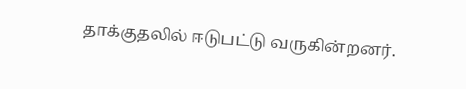தாக்குதலில் ஈடுபட்டு வருகின்றனர்.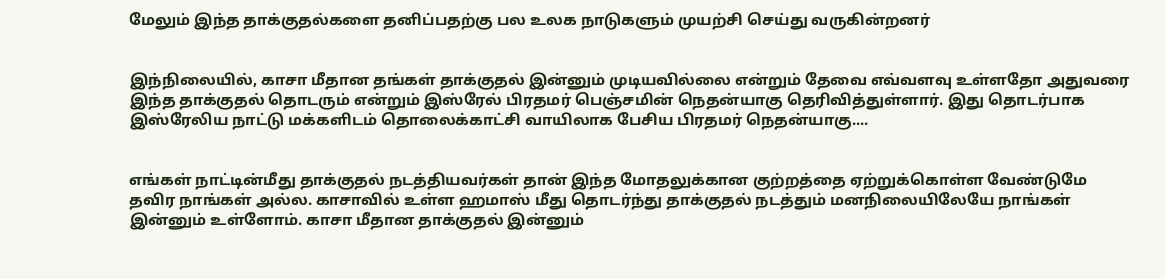மேலும் இந்த தாக்குதல்களை தனிப்பதற்கு பல உலக நாடுகளும் முயற்சி செய்து வருகின்றனர்


இந்நிலையில், காசா மீதான தங்கள் தாக்குதல் இன்னும் முடியவில்லை என்றும் தேவை எவ்வளவு உள்ளதோ அதுவரை இந்த தாக்குதல் தொடரும் என்றும் இஸ்ரேல் பிரதமர் பெஞ்சமின் நெதன்யாகு தெரிவித்துள்ளார். இது தொடர்பாக இஸ்ரேலிய நாட்டு மக்களிடம் தொலைக்காட்சி வாயிலாக பேசிய பிரதமர் நெதன்யாகு....


எங்கள் நாட்டின்மீது தாக்குதல் நடத்தியவர்கள் தான் இந்த மோதலுக்கான குற்றத்தை ஏற்றுக்கொள்ள வேண்டுமே தவிர நாங்கள் அல்ல. காசாவில் உள்ள ஹமாஸ் மீது தொடர்ந்து தாக்குதல் நடத்தும் மனநிலையிலேயே நாங்கள் இன்னும் உள்ளோம். காசா மீதான தாக்குதல் இன்னும்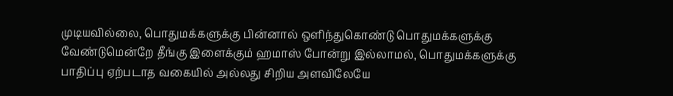முடியவில்லை, பொதுமக்களுக்கு பின்னால் ஒளிந்துகொண்டு பொதுமக்களுக்கு வேண்டுமென்றே தீங்கு இளைக்கும் ஹமாஸ் போன்று இல்லாமல், பொதுமக்களுக்கு பாதிப்பு ஏற்படாத வகையில் அல்லது சிறிய அளவிலேயே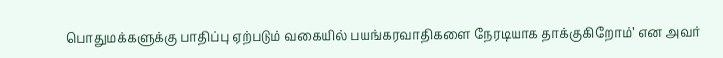பொதுமக்களுக்கு பாதிப்பு ஏற்படும் வகையில் பயங்கரவாதிகளை நேரடியாக தாக்குகிறோம்’ என அவர்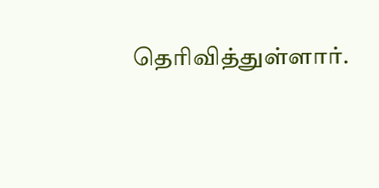தெரிவித்துள்ளார்.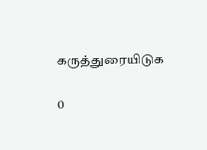கருத்துரையிடுக

0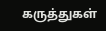கருத்துகள்